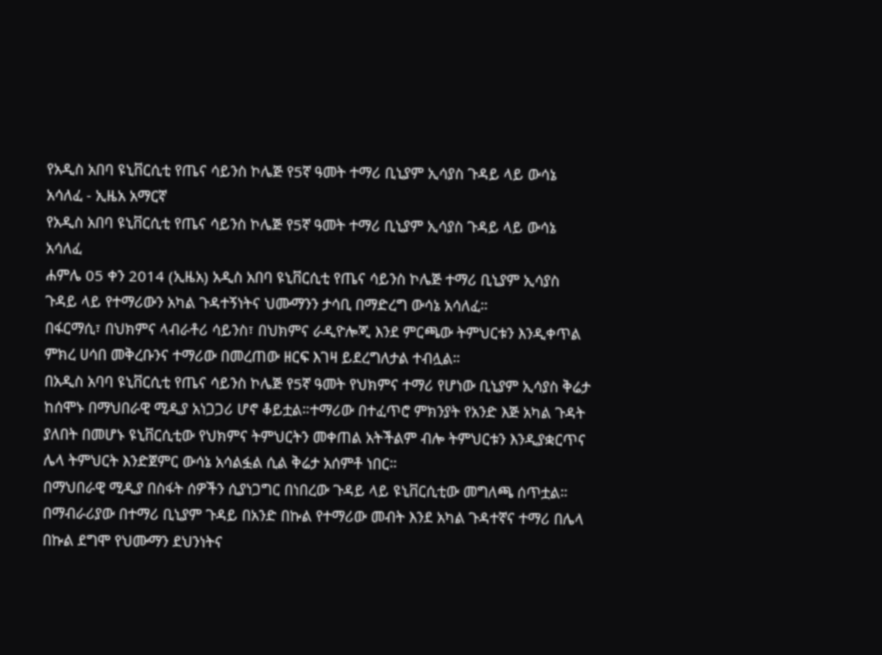የአዲስ አበባ ዩኒቨርሲቲ የጤና ሳይንስ ኮሌጅ የ5ኛ ዓመት ተማሪ ቢኒያም ኢሳያስ ጉዳይ ላይ ውሳኔ አሳለፈ - ኢዜአ አማርኛ
የአዲስ አበባ ዩኒቨርሲቲ የጤና ሳይንስ ኮሌጅ የ5ኛ ዓመት ተማሪ ቢኒያም ኢሳያስ ጉዳይ ላይ ውሳኔ አሳለፈ
ሐምሌ 05 ቀን 2014 (ኢዜአ) አዲስ አበባ ዩኒቨርሲቲ የጤና ሳይንስ ኮሌጅ ተማሪ ቢኒያም ኢሳያስ ጉዳይ ላይ የተማሪውን አካል ጉዳተኝነትና ህሙማንን ታሳቢ በማድረግ ውሳኔ አሳለፈ።
በፋርማሲ፣ በህክምና ላብራቶሪ ሳይንስ፣ በህክምና ራዲዮሎጂ እንደ ምርጫው ትምህርቱን እንዲቀጥል ምክረ ሀሳበ መቅረቡንና ተማሪው በመረጠው ዘርፍ እገዛ ይደረግለታል ተብሏል።
በአዲስ አባባ ዩኒቨርሲቲ የጤና ሳይንስ ኮሌጅ የ5ኛ ዓመት የህክምና ተማሪ የሆነው ቢኒያም ኢሳያስ ቅሬታ ከሰሞኑ በማህበራዊ ሚዲያ አነጋጋሪ ሆኖ ቆይቷል።ተማሪው በተፈጥሮ ምክንያት የአንድ እጅ አካል ጉዳት ያለበት በመሆኑ ዩኒቨርሲቲው የህክምና ትምህርትን መቀጠል አትችልም ብሎ ትምህርቱን እንዲያቋርጥና ሌላ ትምህርት እንድጀምር ውሳኔ አሳልፏል ሲል ቅሬታ አሰምቶ ነበር።
በማህበራዊ ሚዲያ በስፋት ሰዎችን ሲያነጋግር በነበረው ጉዳይ ላይ ዩኒቨርሲቲው መግለጫ ሰጥቷል።
በማብራሪያው በተማሪ ቢኒያም ጉዳይ በአንድ በኩል የተማሪው መብት እንደ አካል ጉዳተኛና ተማሪ በሌላ በኩል ደግሞ የህሙማን ደህንነትና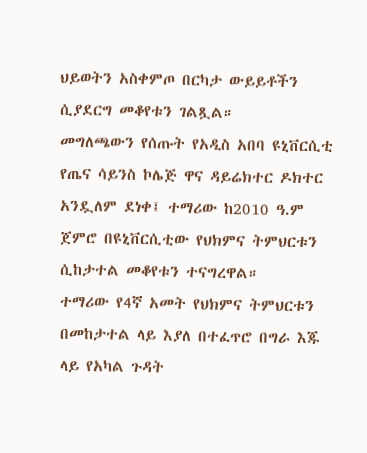ህይወትን አስቀምጦ በርካታ ውይይቶችን ሲያደርግ መቆየቱን ገልጿል።
መግለጫውን የሰጡት የአዲስ አበባ ዩኒቨርሲቲ የጤና ሳይንስ ኮሌጅ ዋና ዳይሬክተር ዶክተር አንዷለም ደነቀ፤ ተማሪው ከ2010 ዓ.ም ጀምሮ በዩኒቨርሲቲው የህክምና ትምህርቱን ሲከታተል መቆየቱን ተናግረዋል።
ተማሪው የ4ኛ አመት የህክምና ትምህርቱን በመከታተል ላይ እያለ በተፈጥሮ በግራ እጁ ላይ የአካል ጉዳት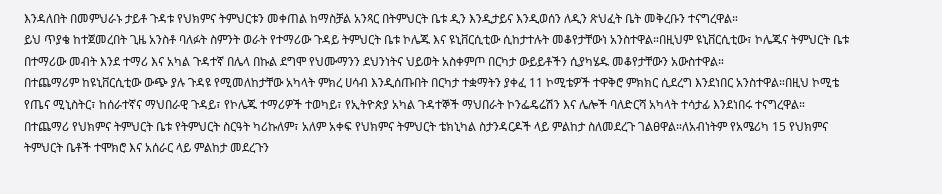እንዳለበት በመምህራኑ ታይቶ ጉዳቱ የህክምና ትምህርቱን መቀጠል ከማስቻል አንጻር በትምህርት ቤቱ ዲን እንዲታይና እንዲወሰን ለዲን ጽህፈት ቤት መቅረቡን ተናግረዋል።
ይህ ጥያቄ ከተጀመረበት ጊዜ አንስቶ ባለፉት ስምንት ወራት የተማሪው ጉዳይ ትምህርት ቤቱ ኮሌጁ እና ዩኒቨርሲቲው ሲከታተሉት መቆየታቸውነ አንስተዋል።በዚህም ዩኒቨርሲቲው፣ ኮሌጁና ትምህርት ቤቱ በተማሪው መብት እንደ ተማሪ እና አካል ጉዳተኛ በሌላ በኩል ደግሞ የህሙማንን ደህንነትና ህይወት አስቀምጦ በርካታ ውይይቶችን ሲያካሄዱ መቆየታቸውን አውስተዋል።
በተጨማሪም ከዩኒቨርሲቲው ውጭ ያሉ ጉዳዩ የሚመለከታቸው አካላት ምክረ ሀሳብ እንዲሰጡበት በርካታ ተቋማትን ያቀፈ 11 ኮሚቴዎች ተዋቅሮ ምክክር ሲደረግ እንደነበር አንስተዋል።በዚህ ኮሚቴ የጤና ሚኒስትር፣ ከሰራተኛና ማህበራዊ ጉዳይ፣ የኮሌጁ ተማሪዎች ተወካይ፣ የኢትዮጵያ አካል ጉዳተኞች ማህበራት ኮንፌዴሬሽን እና ሌሎች ባለድርሻ አካላት ተሳታፊ እንደነበሩ ተናግረዋል።
በተጨማሪ የህክምና ትምህርት ቤቱ የትምህርት ስርዓት ካሪኩለም፣ አለም አቀፍ የህክምና ትምህርት ቴክኒካል ስታንዳርዶች ላይ ምልከታ ስለመደረጉ ገልፀዋል።ለአብነትም የአሜሪካ 15 የህክምና ትምህርት ቤቶች ተሞክሮ እና አሰራር ላይ ምልከታ መደረጉን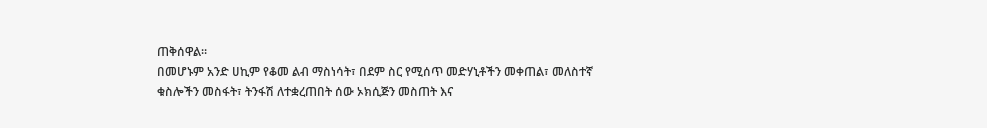ጠቅሰዋል።
በመሆኑም አንድ ሀኪም የቆመ ልብ ማስነሳት፣ በደም ስር የሚሰጥ መድሃኒቶችን መቀጠል፣ መለስተኛ ቁስሎችን መስፋት፣ ትንፋሽ ለተቋረጠበት ሰው ኦክሲጅን መስጠት እና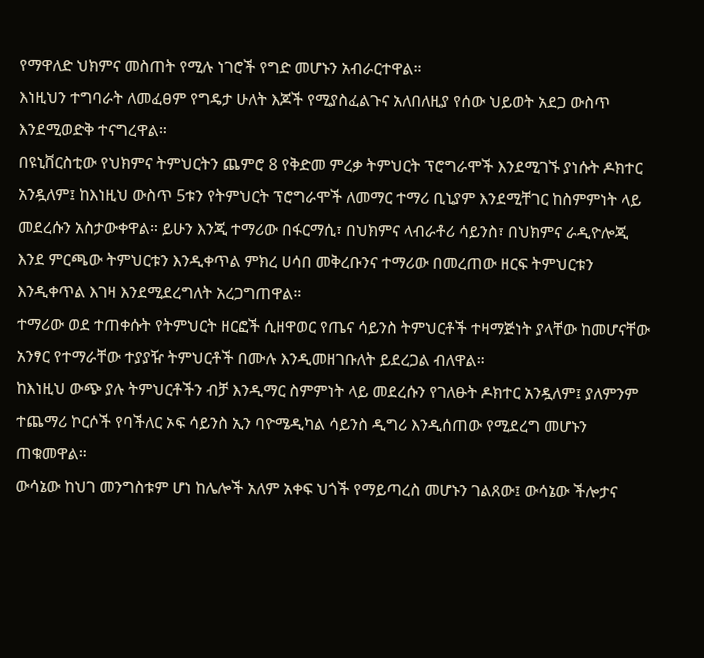የማዋለድ ህክምና መስጠት የሚሉ ነገሮች የግድ መሆኑን አብራርተዋል።
እነዚህን ተግባራት ለመፈፀም የግዴታ ሁለት እጆች የሚያስፈልጉና አለበለዚያ የሰው ህይወት አደጋ ውስጥ እንደሚወድቅ ተናግረዋል።
በዩኒቨርስቲው የህክምና ትምህርትን ጨምሮ 8 የቅድመ ምረቃ ትምህርት ፕሮግራሞች እንደሚገኙ ያነሱት ዶክተር አንዷለም፤ ከእነዚህ ውስጥ 5ቱን የትምህርት ፕሮግራሞች ለመማር ተማሪ ቢኒያም እንደሚቸገር ከስምምነት ላይ መደረሱን አስታውቀዋል። ይሁን እንጂ ተማሪው በፋርማሲ፣ በህክምና ላብራቶሪ ሳይንስ፣ በህክምና ራዲዮሎጂ እንደ ምርጫው ትምህርቱን እንዲቀጥል ምክረ ሀሳበ መቅረቡንና ተማሪው በመረጠው ዘርፍ ትምህርቱን እንዲቀጥል እገዛ እንደሚደረግለት አረጋግጠዋል።
ተማሪው ወደ ተጠቀሱት የትምህርት ዘርፎች ሲዘዋወር የጤና ሳይንስ ትምህርቶች ተዛማጅነት ያላቸው ከመሆናቸው አንፃር የተማራቸው ተያያዥ ትምህርቶች በሙሉ እንዲመዘገቡለት ይደረጋል ብለዋል።
ከእነዚህ ውጭ ያሉ ትምህርቶችን ብቻ እንዲማር ስምምነት ላይ መደረሱን የገለፁት ዶክተር አንዷለም፤ ያለምንም ተጨማሪ ኮርሶች የባችለር ኦፍ ሳይንስ ኢን ባዮሜዲካል ሳይንስ ዲግሪ እንዲሰጠው የሚደረግ መሆኑን ጠቁመዋል።
ውሳኔው ከህገ መንግስቱም ሆነ ከሌሎች አለም አቀፍ ህጎች የማይጣረስ መሆኑን ገልጸው፤ ውሳኔው ችሎታና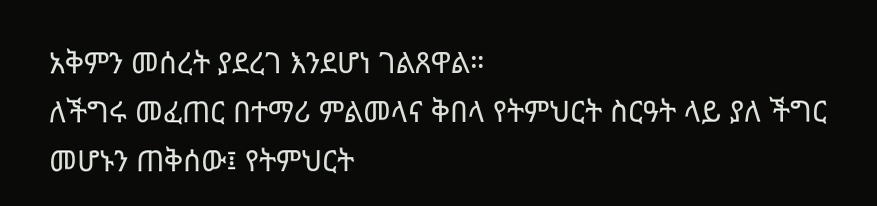አቅምን መሰረት ያደረገ እንደሆነ ገልጸዋል።
ለችግሩ መፈጠር በተማሪ ምልመላና ቅበላ የትምህርት ስርዓት ላይ ያለ ችግር መሆኑን ጠቅሰው፤ የትምህርት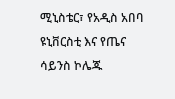ሚኒስቴር፣ የአዲስ አበባ ዩኒቨርስቲ እና የጤና ሳይንስ ኮሌጁ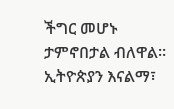ችግር መሆኑ ታምኖበታል ብለዋል።
ኢትዮጵያን እናልማ፣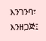እንገንባ፣ እንዘጋጅ፤